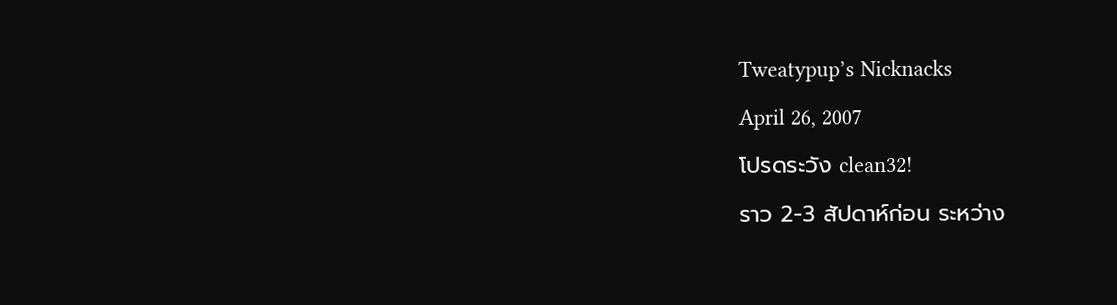Tweatypup’s Nicknacks

April 26, 2007

โปรดระวัง clean32!

ราว 2-3 สัปดาห์ก่อน ระหว่าง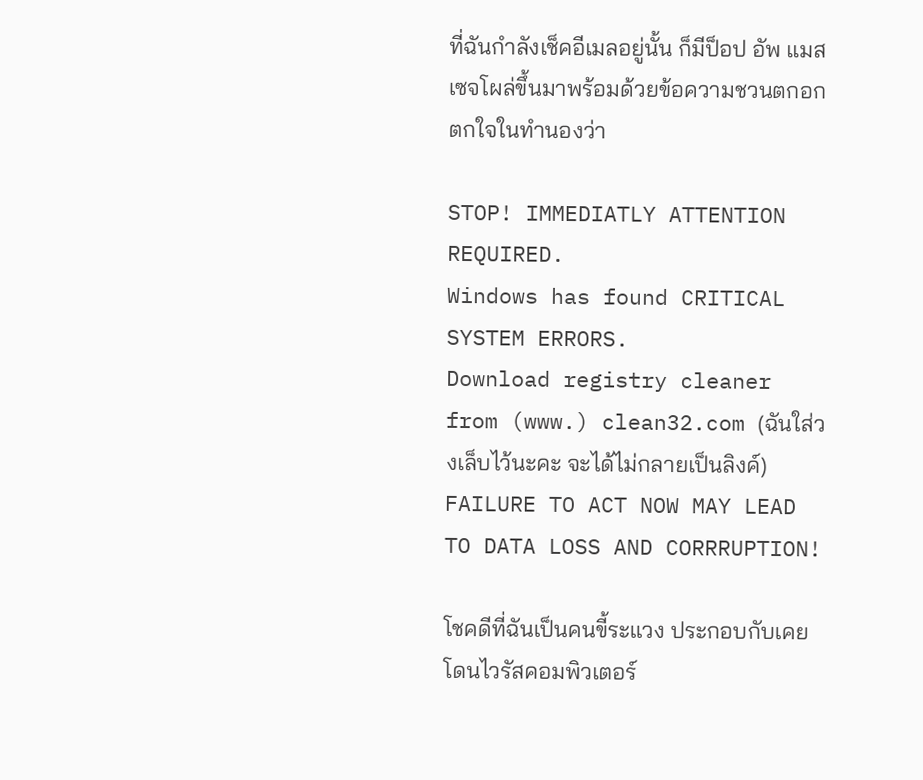ที่ฉันกำลังเช็คอีเมลอยู่นั้น ก็มีป็อป อัพ แมสเซจโผล่ขึ้นมาพร้อมด้วยข้อความชวนตกอกตกใจในทำนองว่า

STOP! IMMEDIATLY ATTENTION REQUIRED.
Windows has found CRITICAL SYSTEM ERRORS.
Download registry cleaner from (www.) clean32.com (ฉันใส่วงเล็บไว้นะคะ จะได้ไม่กลายเป็นลิงค์)
FAILURE TO ACT NOW MAY LEAD TO DATA LOSS AND CORRRUPTION!

โชคดีที่ฉันเป็นคนขี้ระแวง ประกอบกับเคยโดนไวรัสคอมพิวเตอร์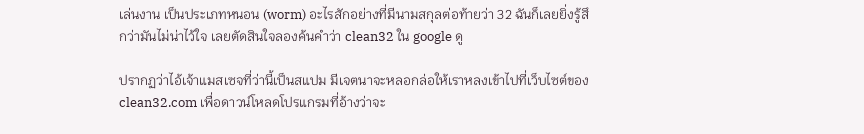เล่นงาน เป็นประเภทหนอน (worm) อะไรสักอย่างที่มีนามสกุลต่อท้ายว่า 32 ฉันก็เลยยิ่งรู้สึกว่ามันไม่น่าไว้ใจ เลยตัดสินใจลองค้นคำว่า clean32 ใน google ดู

ปรากฏว่าไอ้เจ้าแมสเซจที่ว่านี้เป็นสแปม มีเจตนาจะหลอกล่อให้เราหลงเข้าไปที่เว็บไซต์ของ clean32.com เพื่อดาวน์โหลดโปรแกรมที่อ้างว่าจะ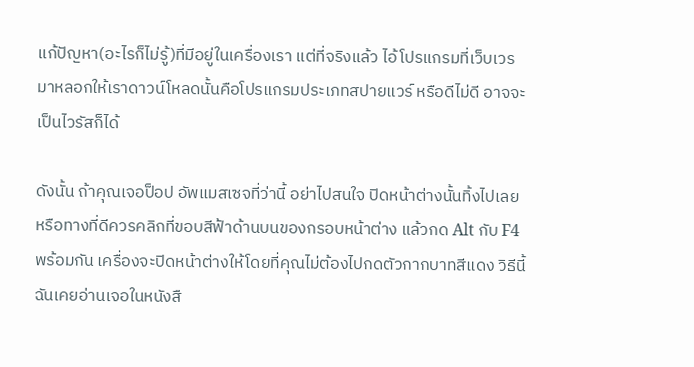แก้ปัญหา(อะไรก็ไม่รู้)ที่มีอยู่ในเครื่องเรา แต่ที่จริงแล้ว ไอ้โปรแกรมที่เว็บเวรมาหลอกให้เราดาวน์โหลดนั้นคือโปรแกรมประเภทสปายแวร์ หรือดีไม่ดี อาจจะเป็นไวรัสก็ได้

ดังนั้น ถ้าคุณเจอป็อป อัพแมสเซจที่ว่านี้ อย่าไปสนใจ ปิดหน้าต่างนั้นทิ้งไปเลย หรือทางที่ดีควรคลิกที่ขอบสีฟ้าด้านบนของกรอบหน้าต่าง แล้วกด Alt กับ F4 พร้อมกัน เครื่องจะปิดหน้าต่างให้โดยที่คุณไม่ต้องไปกดตัวกากบาทสีแดง วิธีนี้ฉันเคยอ่านเจอในหนังสื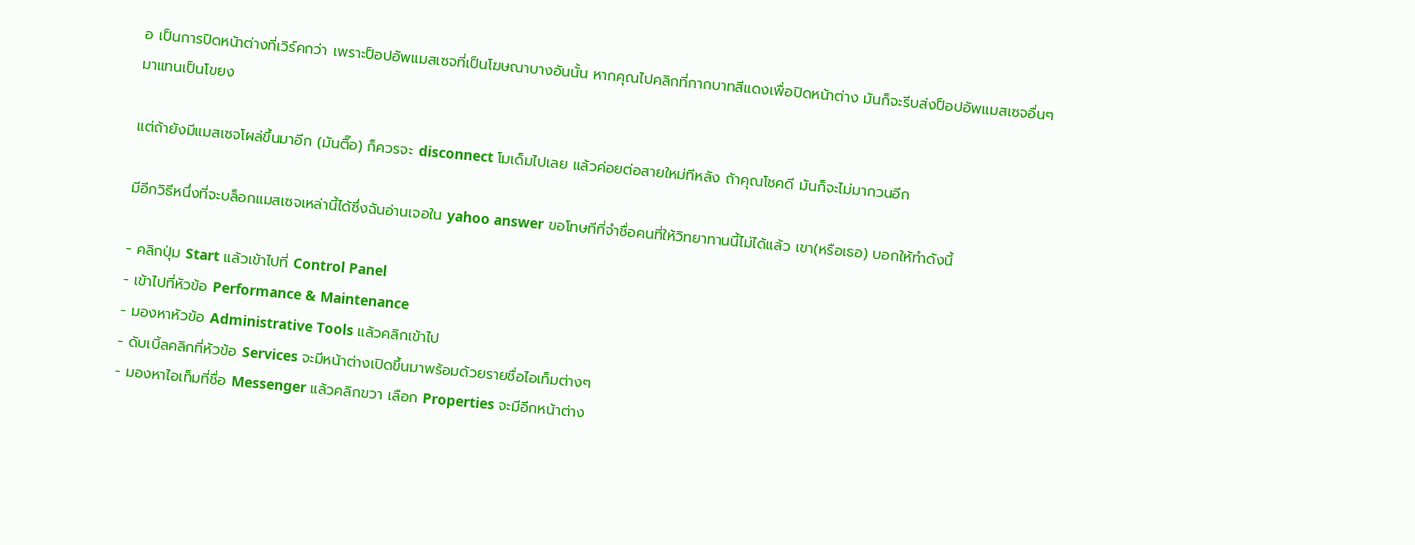อ เป็นการปิดหน้าต่างที่เวิร์คกว่า เพราะป็อปอัพแมสเซจที่เป็นโฆษณาบางอันนั้น หากคุณไปคลิกที่กากบาทสีแดงเพื่อปิดหน้าต่าง มันก็จะรีบส่งป็อปอัพแมสเซจอื่นๆ มาแทนเป็นโขยง

แต่ถ้ายังมีแมสเซจโผล่ขึ้นมาอีก (มันตื๊อ) ก็ควรจะ disconnect โมเด็มไปเลย แล้วค่อยต่อสายใหม่ทีหลัง ถ้าคุณโชคดี มันก็จะไม่มากวนอีก

มีอีกวิธีหนึ่งที่จะบล็อกแมสเซจเหล่านี้ได้ซึ่งฉันอ่านเจอใน yahoo answer ขอโทษทีที่จำชื่อคนที่ให้วิทยาทานนี้ไม่ได้แล้ว เขา(หรือเธอ) บอกให้ทำดังนี้

- คลิกปุ่ม Start แล้วเข้าไปที่ Control Panel
- เข้าไปที่หัวข้อ Performance & Maintenance
- มองหาหัวข้อ Administrative Tools แล้วคลิกเข้าไป
- ดับเบิ้ลคลิกที่หัวข้อ Services จะมีหน้าต่างเปิดขึ้นมาพร้อมด้วยรายชื่อไอเท็มต่างๆ
- มองหาไอเท็มที่ชื่อ Messenger แล้วคลิกขวา เลือก Properties จะมีอีกหน้าต่าง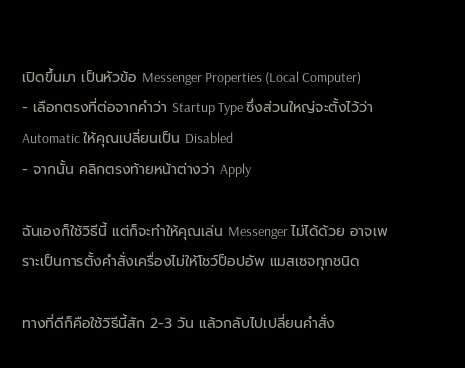เปิดขึ้นมา เป็นหัวข้อ Messenger Properties (Local Computer)
- เลือกตรงที่ต่อจากคำว่า Startup Type ซึ่งส่วนใหญ่จะตั้งไว้ว่า Automatic ให้คุณเปลี่ยนเป็น Disabled
- จากนั้น คลิกตรงท้ายหน้าต่างว่า Apply

ฉันเองก็ใช้วิธีนี้ แต่ก็จะทำให้คุณเล่น Messenger ไม่ได้ด้วย อาจเพราะเป็นการตั้งคำสั่งเครื่องไม่ให้โชว์ป็อปอัพ แมสเซจทุกชนิด

ทางที่ดีก็คือใช้วิธีนี้สัก 2-3 วัน แล้วกลับไปเปลี่ยนคำสั่ง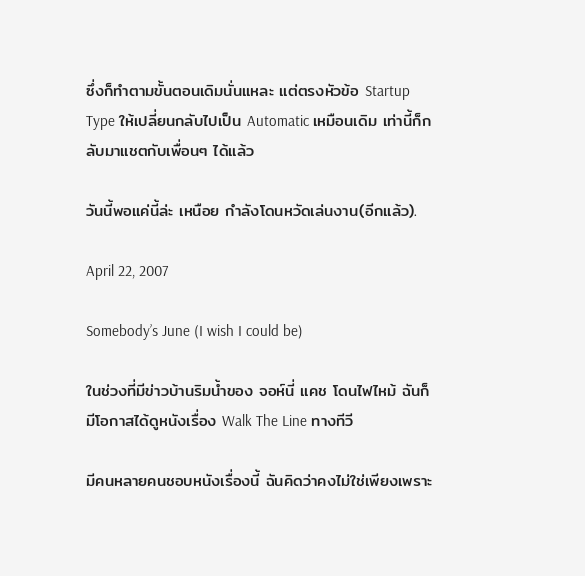ซึ่งก็ทำตามขั้นตอนเดิมนั่นแหละ แต่ตรงหัวข้อ Startup Type ให้เปลี่ยนกลับไปเป็น Automatic เหมือนเดิม เท่านี้ก็กลับมาแชตกับเพื่อนๆ ได้แล้ว

วันนี้พอแค่นี้ล่ะ เหนือย กำลังโดนหวัดเล่นงาน(อีกแล้ว).

April 22, 2007

Somebody’s June (I wish I could be)

ในช่วงที่มีข่าวบ้านริมน้ำของ จอห์นี่ แคช โดนไฟไหม้ ฉันก็มีโอกาสได้ดูหนังเรื่อง Walk The Line ทางทีวี

มีคนหลายคนชอบหนังเรื่องนี้ ฉันคิดว่าคงไม่ใช่เพียงเพราะ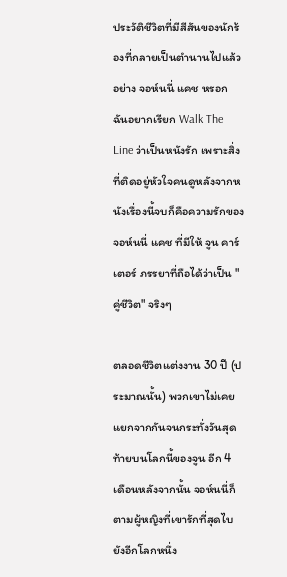ประวัติชีวิตที่มีสีสันของนักร้องที่กลายเป็นตำนานไปแล้วอย่าง จอห์นนี่ แคช หรอก ฉันอยากเรียก Walk The Line ว่าเป็นหนังรัก เพราะสิ่งที่ติดอยู่หัวใจคนดูหลังจากหนังเรื่องนี้จบก็คือความรักของ จอห์นนี่ แคช ที่มีให้ จูน คาร์เตอร์ ภรรยาที่ถือได้ว่าเป็น "คู่ชีวิต" จริงๆ

ตลอดชีวิตแต่งงาน 30 ปี (ประมาณนั้น) พวกเขาไม่เคยแยกจากกันจนกระทั่งวันสุดท้ายบนโลกนี้ของจูน อีก 4 เดือนหลังจากนั้น จอห์นนี่ก็ตามผู้หญิงที่เขารักที่สุดไบยังอีกโลกหนึ่ง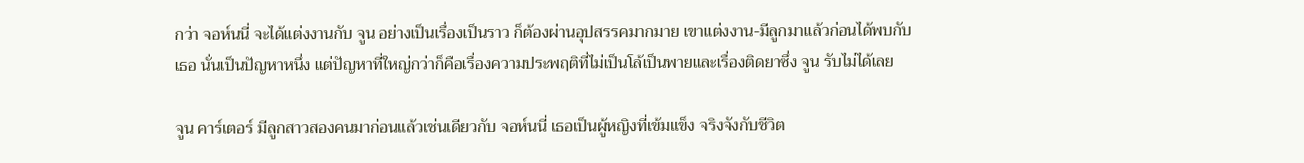กว่า จอห์นนี่ จะได้แต่งงานกับ จูน อย่างเป็นเรื่องเป็นราว ก็ต้องผ่านอุปสรรคมากมาย เขาแต่งงาน-มีลูกมาแล้วก่อนได้พบกับเธอ นั่นเป็นปัญหาหนึ่ง แต่ปัญหาที่ใหญ่กว่าก็คือเรื่องความประพฤติที่ไม่เป็นโล้เป็นพายและเรื่องติดยาซึ่ง จูน รับไม่ได้เลย

จูน คาร์เตอร์ มีลูกสาวสองคนมาก่อนแล้วเช่นเดียวกับ จอห์นนี่ เธอเป็นผู้หญิงที่เข้มแข็ง จริงจังกับชีวิต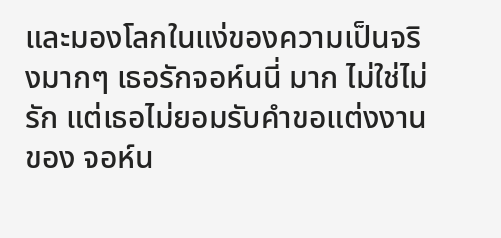และมองโลกในแง่ของความเป็นจริงมากๆ เธอรักจอห์นนี่ มาก ไม่ใช่ไม่รัก แต่เธอไม่ยอมรับคำขอแต่งงานของ จอห์น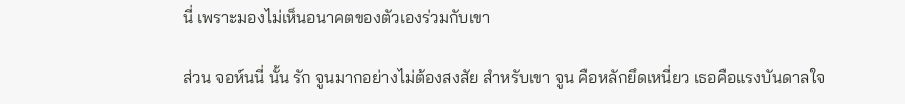นี่ เพราะมองไม่เห็นอนาคตของตัวเองร่วมกับเขา

ส่วน จอห์นนี่ นั้น รัก จูนมากอย่างไม่ต้องสงสัย สำหรับเขา จูน คือหลักยึดเหนี่ยว เธอคือแรงบันดาลใจ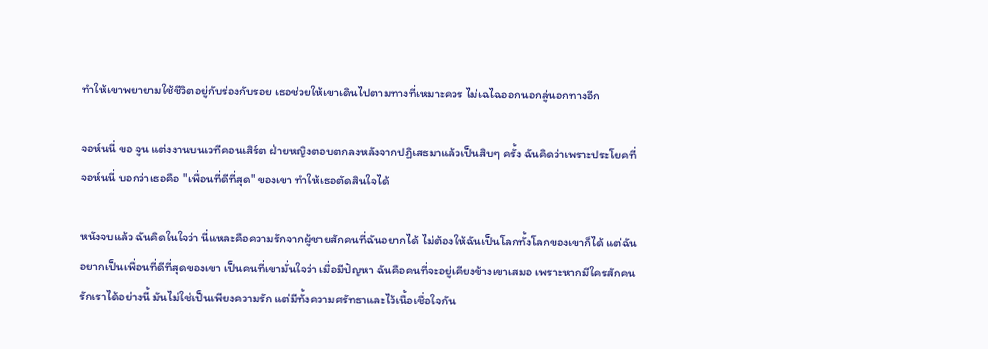ทำให้เขาพยายามใช้ชีวิตอยู่กับร่องกับรอย เธอช่วยให้เขาเดินไปตามทางที่เหมาะควร ไม่เฉไฉออกนอกลู่นอกทางอีก

จอห์นนี่ ขอ จูน แต่งงานบนเวทีคอนเสิร์ต ฝ่ายหญิงตอบตกลงหลังจากปฏิเสธมาแล้วเป็นสิบๆ ครั้ง ฉันคิดว่าเพราะประโยคที่ จอห์นนี่ บอกว่าเธอคือ "เพื่อนที่ดีที่สุด" ของเขา ทำให้เธอตัดสินใจได้

หนังจบแล้ว ฉันคิดในใจว่า นี่แหละคือความรักจากผู้ชายสักคนที่ฉันอยากได้ ไม่ต้องให้ฉันเป็นโลกทั้งโลกของเขาก็ได้ แต่ฉันอยากเป็นเพื่อนที่ดีที่สุดของเขา เป็นคนที่เขามั่นใจว่า เมื่อมีปัญหา ฉันคือคนที่จะอยู่เคียงข้างเขาเสมอ เพราะหากมีใครสักคนรักเราได้อย่างนี้ มันไม่ใช่เป็นเพียงความรัก แต่มีทั้งความศรัทธาและไว้เนื้อเชื่อใจกัน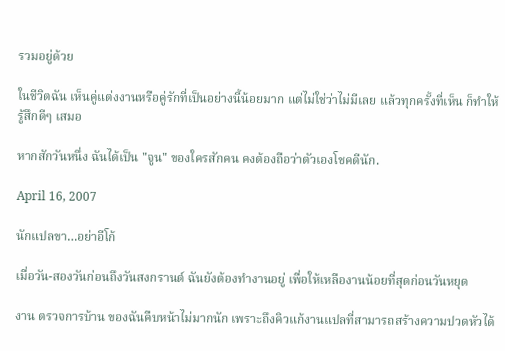รวมอยู่ด้วย

ในชีวิตฉัน เห็นคู่แต่งงานหรือคู่รักที่เป็นอย่างนี้น้อยมาก แต่ไม่ใช่ว่าไม่มีเลย แล้วทุกครั้งที่เห็น ก็ทำให้รู้สึกดีๆ เสมอ

หากสักวันหนึ่ง ฉันได้เป็น "จูน" ของใครสักคน คงต้องถือว่าตัวเองโชคดีนัก.

April 16, 2007

นักแปลขา…อย่าอีโก้

เมื่อวัน-สองวันก่อนถึงวันสงกรานต์ ฉันยังต้องทำงานอยู่ เพื่อให้เหลืองานน้อยที่สุดก่อนวันหยุด

งาน ตรวจการบ้าน ของฉันคืบหน้าไม่มากนัก เพราะถึงคิวแก้งานแปลที่สามารถสร้างความปวดหัวได้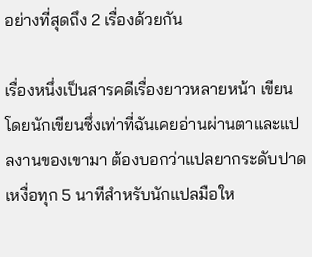อย่างที่สุดถึง 2 เรื่องด้วยกัน

เรื่องหนึ่งเป็นสารคดีเรื่องยาวหลายหน้า เขียนโดยนักเขียนซึ่งเท่าที่ฉันเคยอ่านผ่านตาและแปลงานของเขามา ต้องบอกว่าแปลยากระดับปาดเหงื่อทุก 5 นาทีสำหรับนักแปลมือให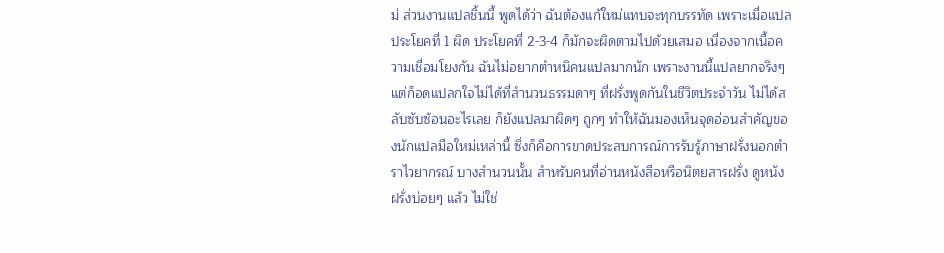ม่ ส่วนงานแปลชิ้นนี้ พูดได้ว่า ฉันต้องแก้ใหม่แทบจะทุกบรรทัด เพราะเมื่อแปลประโยคที่ 1 ผิด ประโยคที่ 2-3-4 ก็มักจะผิดตามไปด้วยเสมอ เนื่องจากเนื้อความเชื่อมโยงกัน ฉันไม่อยากตำหนิคนแปลมากนัก เพราะงานนี้แปลยากจริงๆ แต่ก็อดแปลกใจไม่ได้ที่สำนวนธรรมดาๆ ที่ฝรั่งพูดกันในชีวิตประจำวัน ไม่ได้สลับซับซ้อนอะไรเลย ก็ยังแปลมาผิดๆ ถูกๆ ทำให้ฉันมองเห็นจุดอ่อนสำคัญของนักแปลมือใหม่เหล่านี้ ซึ่งก็คือการขาดประสบการณ์การรับรู้ภาษาฝรั่งนอกตำราไวยากรณ์ บางสำนวนนั้น สำหรับคนที่อ่านหนังสือหรือนิตยสารฝรั่ง ดูหนังฝรั่งบ่อยๆ แล้ว ไม่ใช่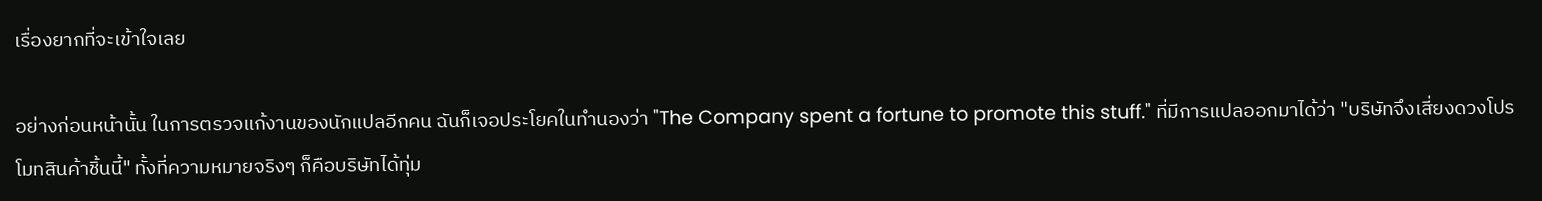เรื่องยากที่จะเข้าใจเลย

อย่างก่อนหน้านั้น ในการตรวจแก้งานของนักแปลอีกคน ฉันก็เจอประโยคในทำนองว่า "The Company spent a fortune to promote this stuff." ที่มีการแปลออกมาได้ว่า "บริษัทจึงเสี่ยงดวงโปรโมทสินค้าชิ้นนี้" ทั้งที่ความหมายจริงๆ ก็คือบริษัทได้ทุ่ม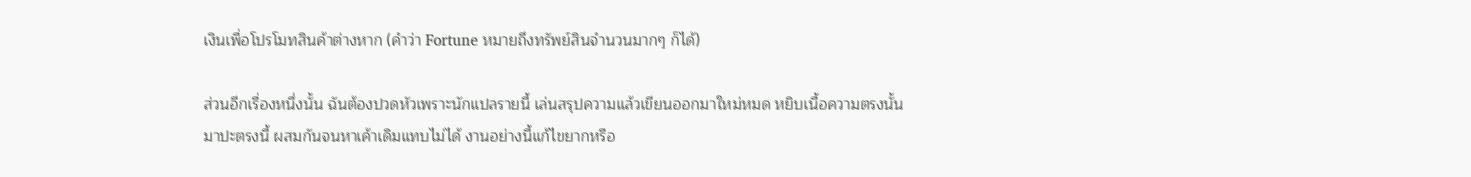เงินเพื่อโปรโมทสินค้าต่างหาก (คำว่า Fortune หมายถึงทรัพย์สินจำนวนมากๆ ก็ได้)

ส่วนอีกเรื่องหนึ่งนั้น ฉันต้องปวดหัวเพราะนักแปลรายนี้ เล่นสรุปความแล้วเขียนออกมาใหม่หมด หยิบเนื้อความตรงนั้นมาปะตรงนี้ ผสมกันจนหาเค้าเดิมแทบไม่ได้ งานอย่างนี้แก้ไขยากหรือ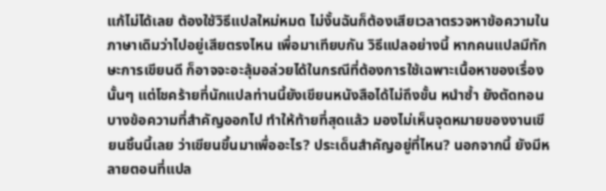แก้ไม่ได้เลย ต้องใช้วิธีแปลใหม่หมด ไม่งั้นฉันก็ต้องเสียเวลาตรวจหาข้อความในภาษาเดิมว่าไปอยู่เสียตรงไหน เพื่อมาเทียบกัน วิธีแปลอย่างนี้ หากคนแปลมีทักษะการเขียนดี ก็อาจจะอะลุ้มอล่วยได้ในกรณีที่ต้องการใช้เฉพาะเนื้อหาของเรื่องนั้นๆ แต่โชคร้ายที่นักแปลท่านนี้ยังเขียนหนังสือได้ไม่ถึงขั้น หนำซ้ำ ยังตัดทอนบางข้อความที่สำคัญออกไป ทำให้ท้ายที่สุดแล้ว มองไม่เห็นจุดหมายของงานเขียนชิ้นนี้เลย ว่าเขียนขึ้นมาเพื่ออะไร? ประเด็นสำคัญอยู่ที่ไหน? นอกจากนี้ ยังมีหลายตอนที่แปล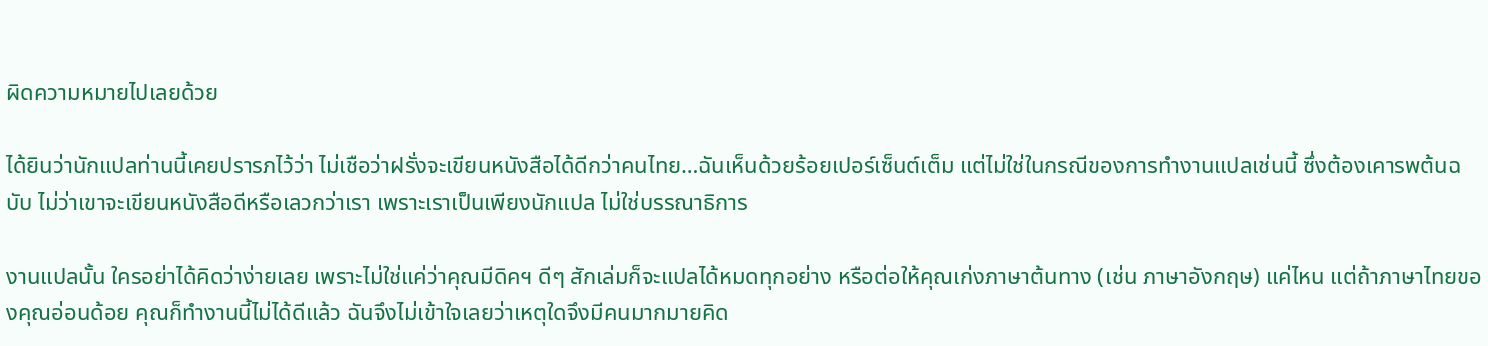ผิดความหมายไปเลยด้วย

ได้ยินว่านักแปลท่านนี้เคยปรารภไว้ว่า ไม่เชือว่าฝรั่งจะเขียนหนังสือได้ดีกว่าคนไทย…ฉันเห็นด้วยร้อยเปอร์เซ็นต์เต็ม แต่ไม่ใช่ในกรณีของการทำงานแปลเช่นนี้ ซึ่งต้องเคารพต้นฉบับ ไม่ว่าเขาจะเขียนหนังสือดีหรือเลวกว่าเรา เพราะเราเป็นเพียงนักแปล ไม่ใช่บรรณาธิการ

งานแปลนั้น ใครอย่าได้คิดว่าง่ายเลย เพราะไม่ใช่แค่ว่าคุณมีดิคฯ ดีๆ สักเล่มก็จะแปลได้หมดทุกอย่าง หรือต่อให้คุณเก่งภาษาต้นทาง (เช่น ภาษาอังกฤษ) แค่ไหน แต่ถ้าภาษาไทยของคุณอ่อนด้อย คุณก็ทำงานนี้ไม่ได้ดีแล้ว ฉันจึงไม่เข้าใจเลยว่าเหตุใดจึงมีคนมากมายคิด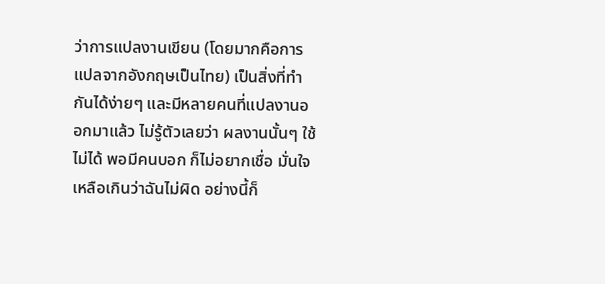ว่าการแปลงานเขียน (โดยมากคือการแปลจากอังกฤษเป็นไทย) เป็นสิ่งที่ทำกันได้ง่ายๆ และมีหลายคนที่แปลงานออกมาแล้ว ไม่รู้ตัวเลยว่า ผลงานนั้นๆ ใช้ไม่ได้ พอมีคนบอก ก็ไม่อยากเชื่อ มั่นใจเหลือเกินว่าฉันไม่ผิด อย่างนี้ก็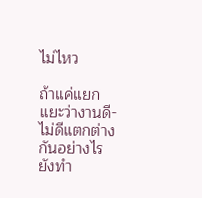ไม่ไหว

ถ้าแค่แยกแยะว่างานดี-ไม่ดีแตกต่างกันอย่างไร ยังทำ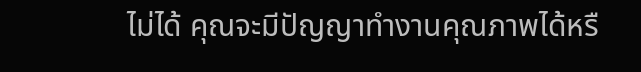ไม่ได้ คุณจะมีปัญญาทำงานคุณภาพได้หรื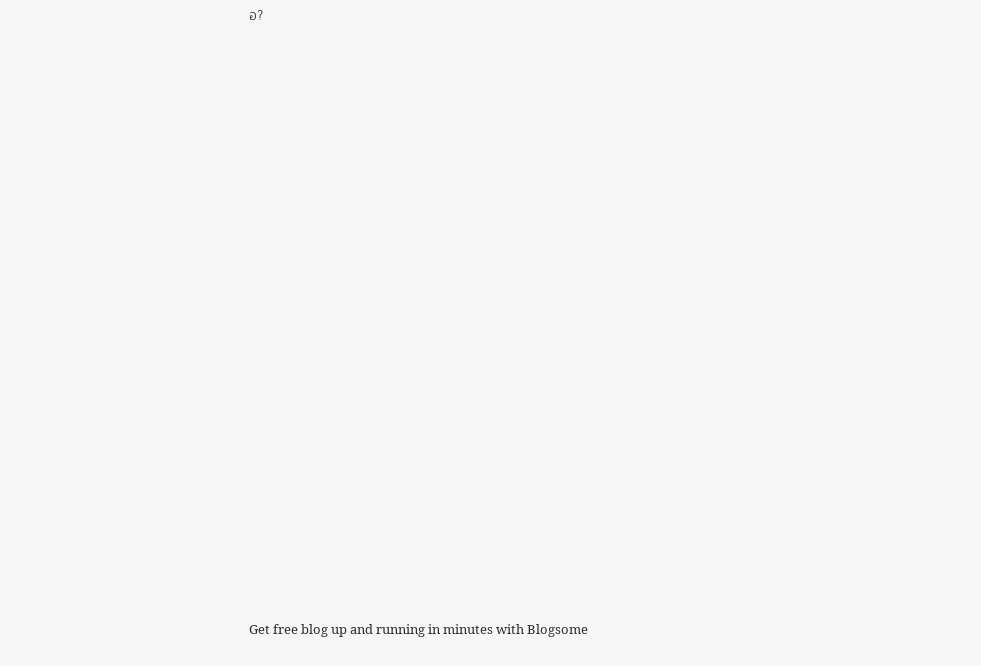อ?






















Get free blog up and running in minutes with Blogsome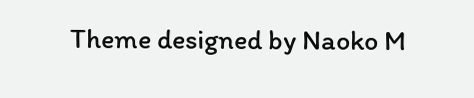Theme designed by Naoko M